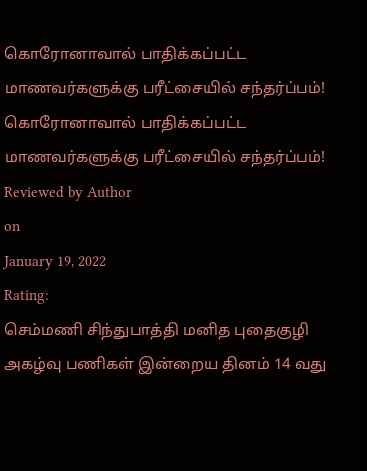கொரோனாவால் பாதிக்கப்பட்ட மாணவர்களுக்கு பரீட்சையில் சந்தர்ப்பம்!
கொரோனாவால் பாதிக்கப்பட்ட மாணவர்களுக்கு பரீட்சையில் சந்தர்ப்பம்!
Reviewed by Author
on
January 19, 2022
Rating:
செம்மணி சிந்துபாத்தி மனித புதைகுழி அகழ்வு பணிகள் இன்றைய தினம் 14 வது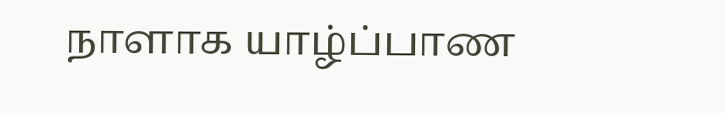நாளாக யாழ்ப்பாண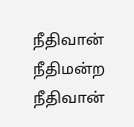நீதிவான் நீதிமன்ற நீதிவான்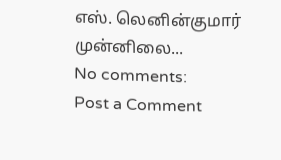எஸ். லெனின்குமார் முன்னிலை...
No comments:
Post a Comment